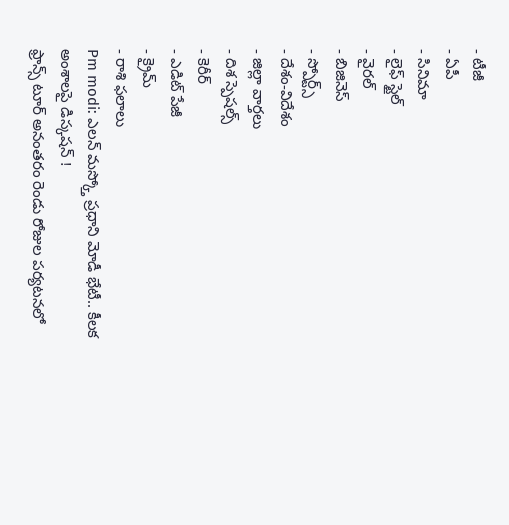- టీజీ
- ఏపీ
- సినిమా
- లైఫ్ స్టైల్
- వైరల్
- బిజినెస్
- స్పోర్ట్స్
- దేశం-విదేశం
- జిల్లా వార్తలు
- దిశ స్పెషల్స్
- కెరీర్
- ఎడిట్ పేజీ
- క్రైమ్
- రాశి ఫలాలు
Pm modi: ఎలన్ మస్క్తో ప్రధాని మోడీ భేటీ.. కీలక అంశాలపై డిస్కషన్ !
ఫ్రాన్స్ టూర్ అనంతరం రెండు రోజుల పర్యటనలో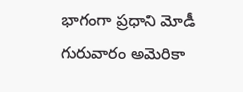భాగంగా ప్రధాని మోడీ గురువారం అమెరికా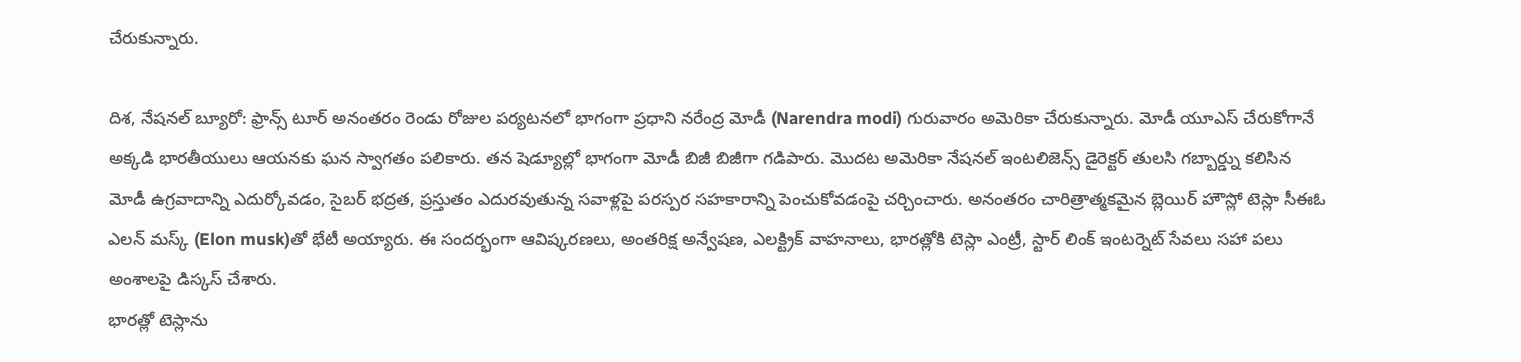చేరుకున్నారు.

దిశ, నేషనల్ బ్యూరో: ఫ్రాన్స్ టూర్ అనంతరం రెండు రోజుల పర్యటనలో భాగంగా ప్రధాని నరేంద్ర మోడీ (Narendra modi) గురువారం అమెరికా చేరుకున్నారు. మోడీ యూఎస్ చేరుకోగానే అక్కడి భారతీయులు ఆయనకు ఘన స్వాగతం పలికారు. తన షెడ్యూల్లో భాగంగా మోడీ బిజీ బిజీగా గడిపారు. మొదట అమెరికా నేషనల్ ఇంటలిజెన్స్ డైరెక్టర్ తులసి గబ్బార్డ్ను కలిసిన మోడీ ఉగ్రవాదాన్ని ఎదుర్కోవడం, సైబర్ భద్రత, ప్రస్తుతం ఎదురవుతున్న సవాళ్లపై పరస్పర సహకారాన్ని పెంచుకోవడంపై చర్చించారు. అనంతరం చారిత్రాత్మకమైన బ్లెయిర్ హౌస్లో టెస్లా సీఈఓ ఎలన్ మస్క్ (Elon musk)తో భేటీ అయ్యారు. ఈ సందర్భంగా ఆవిష్కరణలు, అంతరిక్ష అన్వేషణ, ఎలక్ట్రిక్ వాహనాలు, భారత్లోకి టెస్లా ఎంట్రీ, స్టార్ లింక్ ఇంటర్నెట్ సేవలు సహా పలు అంశాలపై డిస్కస్ చేశారు.
భారత్లో టెస్లాను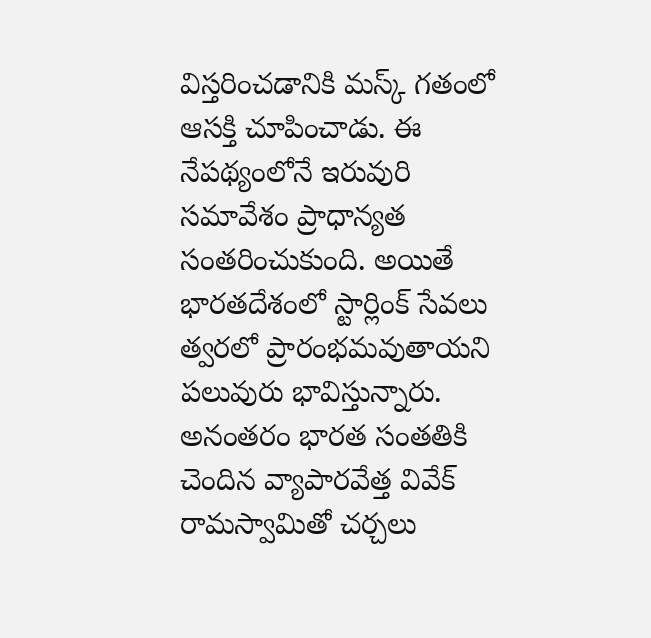విస్తరించడానికి మస్క్ గతంలో ఆసక్తి చూపించాడు. ఈ నేపథ్యంలోనే ఇరువురి సమావేశం ప్రాధాన్యత సంతరించుకుంది. అయితే భారతదేశంలో స్టార్లింక్ సేవలు త్వరలో ప్రారంభమవుతాయని పలువురు భావిస్తున్నారు. అనంతరం భారత సంతతికి చెందిన వ్యాపారవేత్త వివేక్ రామస్వామితో చర్చలు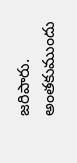జరిపారు. అంతకుముందు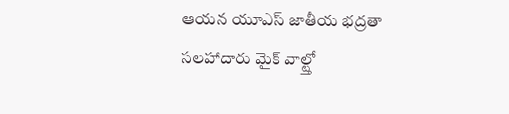ఆయన యూఎస్ జాతీయ భద్రతా సలహాదారు మైక్ వాల్ట్తో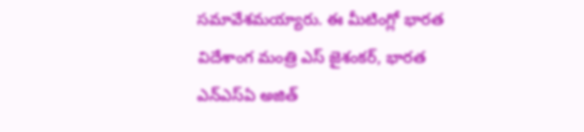సమావేశమయ్యారు. ఈ మీటింగ్లో భారత విదేశాంగ మంత్రి ఎస్ జైశంకర్, భారత ఎన్ఎస్ఏ అజిత్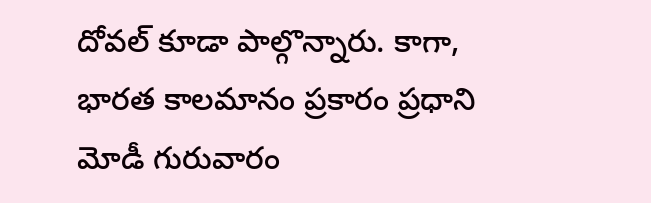దోవల్ కూడా పాల్గొన్నారు. కాగా, భారత కాలమానం ప్రకారం ప్రధాని మోడీ గురువారం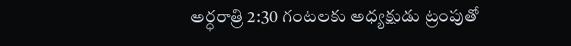అర్ధరాత్రి 2:30 గంటలకు అధ్యక్షుడు ట్రంపుతో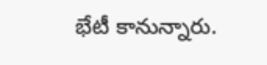భేటీ కానున్నారు.